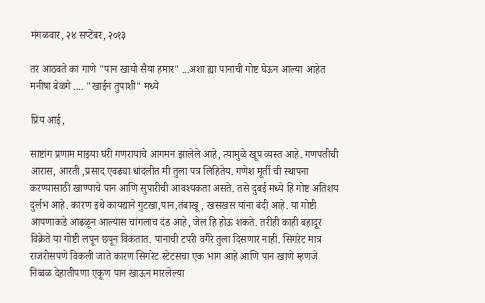मंगळवार, २४ सप्टेंबर, २०१३

तर आठवते का गाणे "पान खायो सैया हमार" ...अशा ह्या पानाची गोष्ट घेऊन आल्या आहेत मनीषा बेळगे .... "खाईन तुपाशी" मध्ये

प्रिय आई,

साष्टांग प्रणाम माझ्या घरी गणरायाचे आगमन झालेले आहे, त्यामुळे खूप व्यस्त आहे. गणपतीची आरास, आरती ,प्रसाद एवढ्या धांदलीत मी तुला पत्र लिहितेय. गणेश मूर्ती ची स्थापना करण्यासाठी खाण्याचे पान आणि सुपारीची आवश्यकता असते. तसे दुबई मध्ये हि गोष्ट अतिशय दुर्लभ आहे. कारण इथे कायद्याने गुटखा,पान,तंबाखू, खसखस यांना बंदी आहे. या गोष्टी आपणाकडे आढळून आल्यास चांगलाच दंड आहे, जेल हि होऊ शकते. तरीही काही बहादूर विक्रेते या गोष्टी लपून छपून विकतात. पानाची टपरी वगैरे तुला दिसणार नाही. सिगरेट मात्र राजरोसपणे विकली जाते कारण सिगरेट स्टेटसचा एक भाग आहे आणि पान खाणे म्हणजे निव्वळ देहातीपणा एकूण पान खाऊन मारलेल्या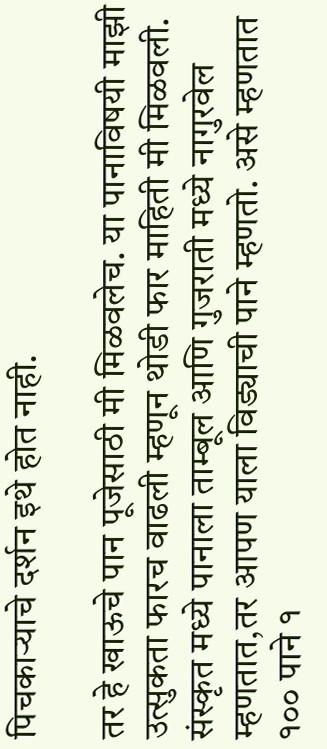पिचकाऱ्याचे दर्शन इथे होत नाही.

तर हे खाऊचे पान पूजेसाठी मी मिळवलेच. या पानाविषयी माझी उत्सुकता फारच वाढली म्हणून थोडी फार माहिती मी मिळवली. संस्कृत मध्ये पानाला ताम्बूल आणि गुजराती मध्ये नागुरवेल म्हणतात,तर आपण याला विड्याची पाने म्हणतो. असे म्हणतात १०० पाने १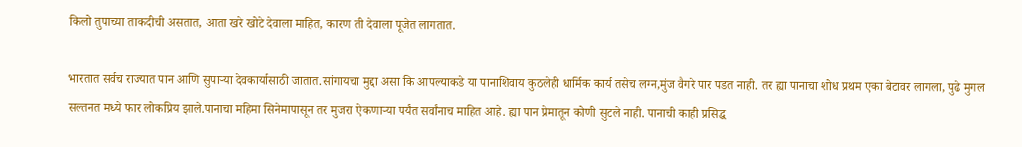किलो तुपाच्या ताकदीची असतात, आता खरे खोटे देवाला माहित, कारण ती देवाला पूजेत लागतात.

भारतात सर्वच राज्यात पान आणि सुपाऱ्या देवकार्यासाठी जातात.सांगायचा मुद्दा असा कि आपल्याकडे या पानाशिवाय कुठलेही धार्मिक कार्य तसेच लग्न,मुंज वैगरे पार पडत नाही. तर ह्या पानाचा शोध प्रथम एका बेटावर लागला, पुढे मुगल सल्तनत मध्ये फार लोकप्रिय झाले.पानाचा महिमा सिनेमापासून तर मुजरा ऐकणाऱ्या पर्यंत सर्वांनाच माहित आहे. ह्या पान प्रेमातून कोणी सुटले नाही. पानाची काही प्रसिद्ध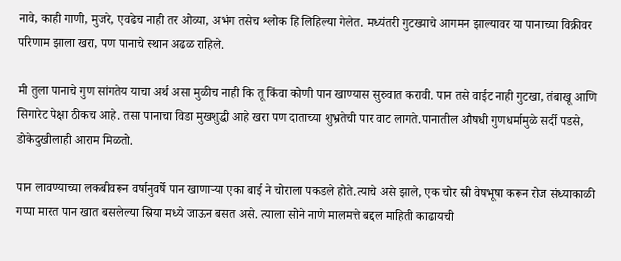नावे, काही गाणी, मुजरे, एवढेच नाही तर ओव्या, अभंग तसेच श्लोक हि लिहिल्या गेलेत. मध्यंतरी गुटख्याचे आगमन झाल्यावर या पानाच्या विक्रीवर परिणाम झाला खरा, पण पानाचे स्थान अढळ राहिले.

मी तुला पानाचे गुण सांगतेय याचा अर्थ असा मुळीच नाही कि तू किंवा कोणी पान खाण्यास सुरुवात करावी. पान तसे वाईट नाही गुटखा, तंबाखू आणि सिगारेट पेक्षा ठीकच आहे. तसा पानाचा विडा मुखशुद्धी आहे खरा पण दाताच्या शुभ्रतेची पार वाट लागते.पानातील औषधी गुणधर्मामुळे सर्दी पडसे, डोकेदुखीलाही आराम मिळतो.

पान लावण्याच्या लकबीवरून वर्षानुवर्षे पान खाणाऱ्या एका बाई ने चोराला पकडले होते.त्याचे असे झाले, एक चोर स्री वेषभूषा करून रोज संध्याकाळी गप्पा मारत पान खात बसलेल्या स्रिया मध्ये जाऊन बसत असे. त्याला सोने नाणे मालमत्ते बद्दल माहिती काढायची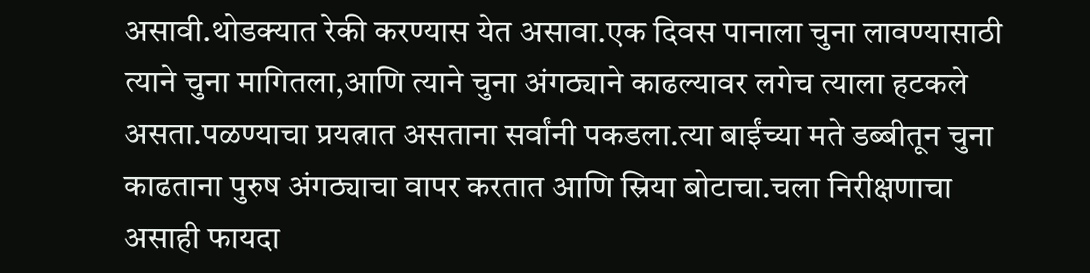असावी.थोडक्यात रेकी करण्यास येत असावा.एक दिवस पानाला चुना लावण्यासाठी त्याने चुना मागितला,आणि त्याने चुना अंगठ्याने काढल्यावर लगेच त्याला हटकले असता.पळण्याचा प्रयत्नात असताना सर्वांनी पकडला.त्या बाईंच्या मते डब्बीतून चुना काढताना पुरुष अंगठ्याचा वापर करतात आणि स्रिया बोटाचा.चला निरीक्षणाचा असाही फायदा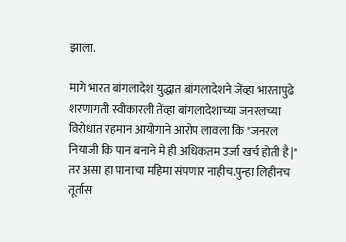झाला.

मागे भारत बांगलादेश युद्धात बांगलादेशने जेंव्हा भारतापुढे शरणागती स्वीकारली तेंव्हा बांगलादेशाच्या जनरलच्या विरोधात रहमान आयोगाने आरोप लावला कि "जनरल नियाजी कि पान बनाने मे ही अधिकतम उर्जा खर्च होती है|" तर असा हा पानाचा महिमा संपणार नाहीच.पुन्हा लिहीनच तूर्तास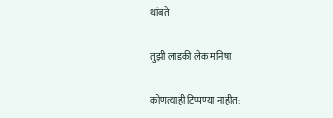थांबते

तुझी लाडकी लेक मनिषा

कोणत्याही टिप्पण्‍या नाहीत: